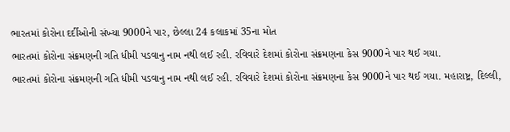ભારતમાં કોરોના દર્દીઓની સંખ્યા 9000ને પાર, છેલ્લા 24 કલાકમાં 35ના મોત
ભારતમાં કોરોના સંક્રમણની ગતિ ધીમી પડવાનુ નામ નથી લઈ રહી. રવિવારે દેશમાં કોરોના સંક્રમણના કેસ 9000ને પાર થઈ ગયા.
ભારતમાં કોરોના સંક્રમણની ગતિ ધીમી પડવાનુ નામ નથી લઈ રહી. રવિવારે દેશમાં કોરોના સંક્રમણના કેસ 9000ને પાર થઈ ગયા. મહારાષ્ટ્ર, દિલ્લી,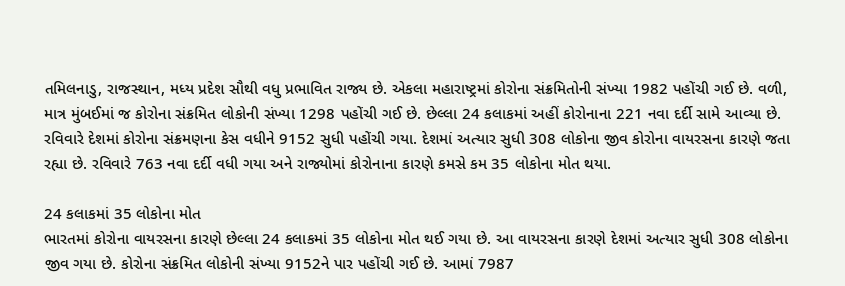તમિલનાડુ, રાજસ્થાન, મધ્ય પ્રદેશ સૌથી વધુ પ્રભાવિત રાજ્ય છે. એકલા મહારાષ્ટ્રમાં કોરોના સંક્રમિતોની સંખ્યા 1982 પહોંચી ગઈ છે. વળી, માત્ર મુંબઈમાં જ કોરોના સંક્રમિત લોકોની સંખ્યા 1298 પહોંચી ગઈ છે. છેલ્લા 24 કલાકમાં અહીં કોરોનાના 221 નવા દર્દી સામે આવ્યા છે. રવિવારે દેશમાં કોરોના સંક્રમણના કેસ વધીને 9152 સુધી પહોંચી ગયા. દેશમાં અત્યાર સુધી 308 લોકોના જીવ કોરોના વાયરસના કારણે જતા રહ્યા છે. રવિવારે 763 નવા દર્દી વધી ગયા અને રાજ્યોમાં કોરોનાના કારણે કમસે કમ 35 લોકોના મોત થયા.

24 કલાકમાં 35 લોકોના મોત
ભારતમાં કોરોના વાયરસના કારણે છેલ્લા 24 કલાકમાં 35 લોકોના મોત થઈ ગયા છે. આ વાયરસના કારણે દેશમાં અત્યાર સુધી 308 લોકોના જીવ ગયા છે. કોરોના સંક્રમિત લોકોની સંખ્યા 9152ને પાર પહોંચી ગઈ છે. આમાં 7987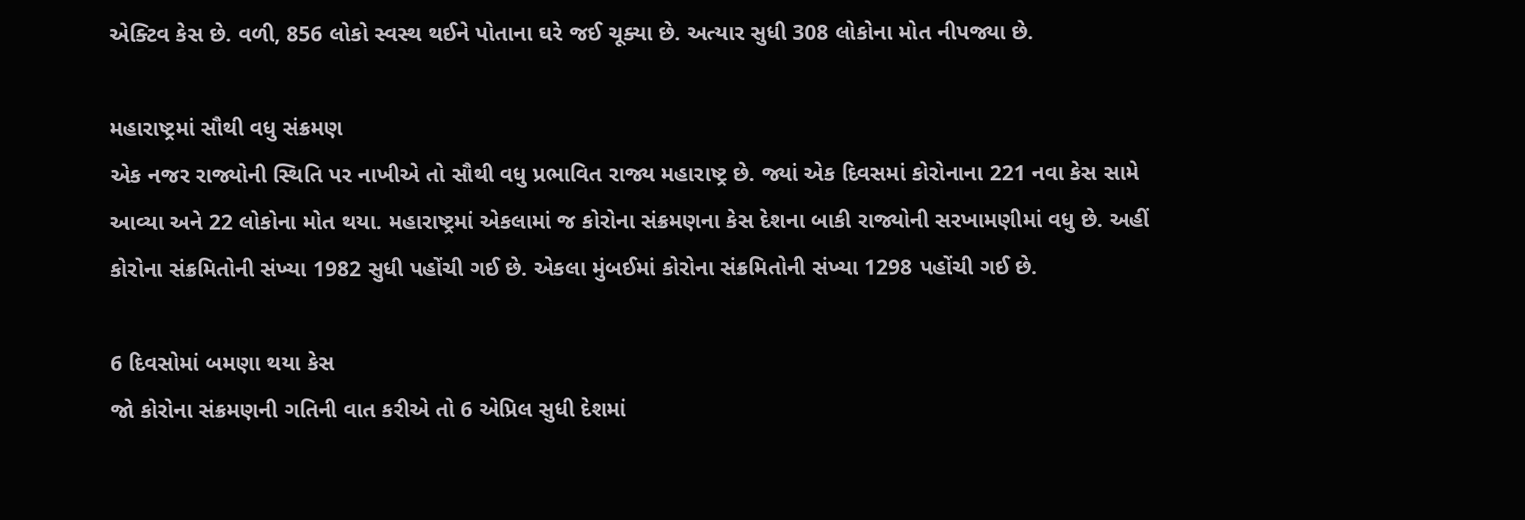એક્ટિવ કેસ છે. વળી, 856 લોકો સ્વસ્થ થઈને પોતાના ઘરે જઈ ચૂક્યા છે. અત્યાર સુધી 308 લોકોના મોત નીપજ્યા છે.

મહારાષ્ટ્રમાં સૌથી વધુ સંક્રમણ
એક નજર રાજ્યોની સ્થિતિ પર નાખીએ તો સૌથી વધુ પ્રભાવિત રાજ્ય મહારાષ્ટ્ર છે. જ્યાં એક દિવસમાં કોરોનાના 221 નવા કેસ સામે આવ્યા અને 22 લોકોના મોત થયા. મહારાષ્ટ્રમાં એકલામાં જ કોરોના સંક્રમણના કેસ દેશના બાકી રાજ્યોની સરખામણીમાં વધુ છે. અહીં કોરોના સંક્રમિતોની સંખ્યા 1982 સુધી પહોંચી ગઈ છે. એકલા મુંબઈમાં કોરોના સંક્રમિતોની સંખ્યા 1298 પહોંચી ગઈ છે.

6 દિવસોમાં બમણા થયા કેસ
જો કોરોના સંક્રમણની ગતિની વાત કરીએ તો 6 એપ્રિલ સુધી દેશમાં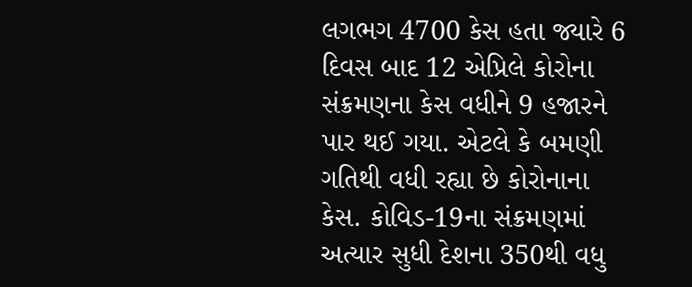લગભગ 4700 કેસ હતા જ્યારે 6 દિવસ બાદ 12 એપ્રિલે કોરોના સંક્રમણના કેસ વધીને 9 હજારને પાર થઈ ગયા. એટલે કે બમણી ગતિથી વધી રહ્યા છે કોરોનાના કેસ. કોવિડ-19ના સંક્રમણમાં અત્યાર સુધી દેશના 350થી વધુ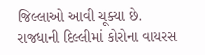જિલ્લાઓ આવી ચૂક્યા છે. રાજધાની દિલ્લીમાં કોરોના વાયરસ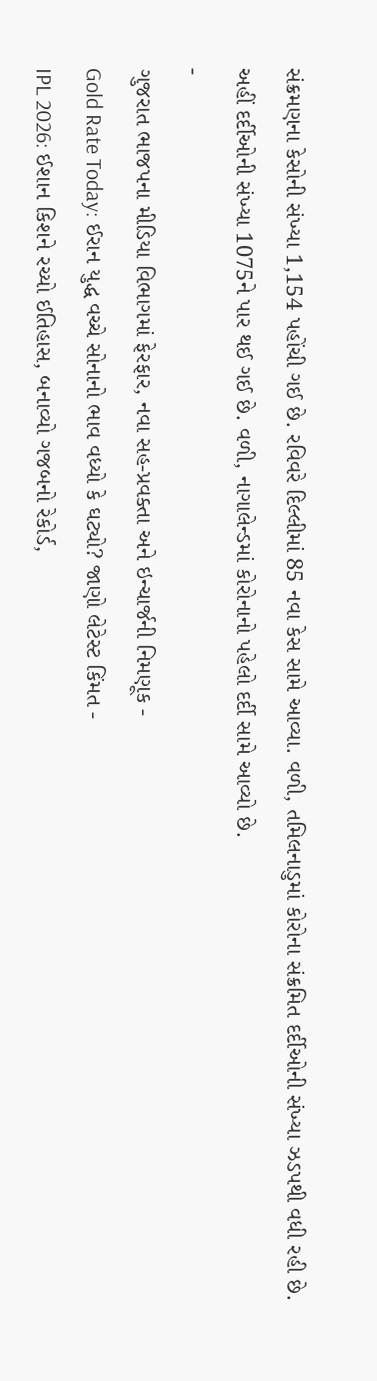સંક્રમણના કેસોની સંખ્યા 1,154 પહોંચી ગઈ છે. રવિવરે દિલ્લીમાં 85 નવા કેસ સામે આવ્યા. વળી, તમિલનાડુમાં કોરોના સંક્રમિત દર્દીઓની સંખ્યા ઝડપથી વધી રહી છે. અહીં દર્દીઓની સંખ્યા 1075ને પાર થઈ ગઈ છે. વળી, નાગાલેન્ડમાં કોરોનાનો પહેલો દર્દી સામે આવ્યો છે.
-
ગુજરાત ભાજપના મીડિયા વિભાગમાં ફેરફાર, નવા સહ-પ્રવક્તા અને ઇન્ચાર્જની નિમણૂક -
Gold Rate Today: ઈરાન યુદ્ધ વચ્ચે સોનાનો ભાવ વધ્યો કે ઘટ્યો? જાણો લેટેસ્ટ કિંમત -
IPL 2026: ઈશાન કિશને રચ્યો ઈતિહાસ, બનાવ્યો ગજબનો રેકોર્ડ,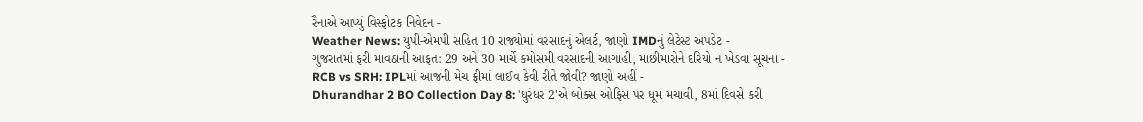રૈનાએ આપ્યું વિસ્ફોટક નિવેદન -
Weather News: યુપી-એમપી સહિત 10 રાજ્યોમાં વરસાદનું એલર્ટ, જાણો IMDનું લેટેસ્ટ અપડેટ -
ગુજરાતમાં ફરી માવઠાની આફત: 29 અને 30 માર્ચે કમોસમી વરસાદની આગાહી, માછીમારોને દરિયો ન ખેડવા સૂચના -
RCB vs SRH: IPLમાં આજની મેચ ફ્રીમાં લાઈવ કેવી રીતે જોવી? જાણો અહીં -
Dhurandhar 2 BO Collection Day 8: 'ધુરંધર 2'એ બોક્સ ઓફિસ પર ધૂમ મચાવી, 8માં દિવસે કરી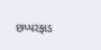છપ્પરફાડ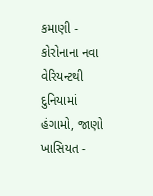કમાણી -
કોરોનાના નવા વેરિયન્ટથી દુનિયામાં હંગામો, જાણો ખાસિયત -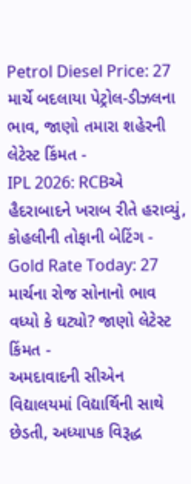Petrol Diesel Price: 27 માર્ચે બદલાયા પેટ્રોલ-ડીઝલના ભાવ, જાણો તમારા શહેરની લેટેસ્ટ કિંમત -
IPL 2026: RCBએ હૈદરાબાદને ખરાબ રીતે હરાવ્યું, કોહલીની તોફાની બેટિંગ -
Gold Rate Today: 27 માર્ચના રોજ સોનાનો ભાવ વધ્યો કે ઘટ્યો? જાણો લેટેસ્ટ કિંમત -
અમદાવાદની સીએન વિદ્યાલયમાં વિદ્યાર્થિની સાથે છેડતી, અધ્યાપક વિરૂદ્ધ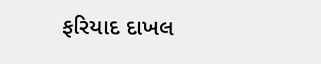ફરિયાદ દાખલ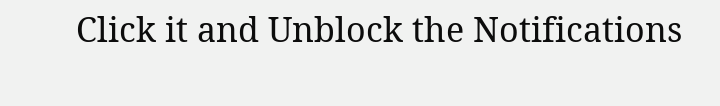Click it and Unblock the Notifications